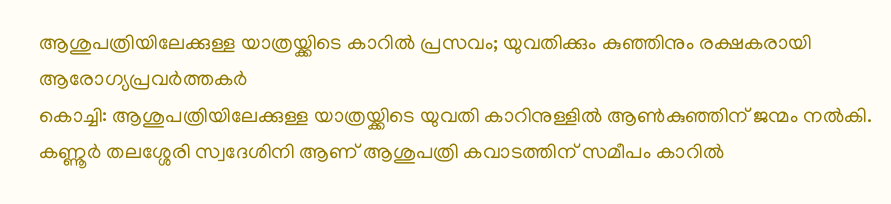ആശുപത്രിയിലേക്കുള്ള യാത്രയ്ക്കിടെ കാറിൽ പ്രസവം; യുവതിക്കും കുഞ്ഞിനും രക്ഷകരായി ആരോഗ്യപ്രവർത്തകർ
കൊച്ചി: ആശുപത്രിയിലേക്കുള്ള യാത്രയ്ക്കിടെ യുവതി കാറിനുള്ളിൽ ആൺകുഞ്ഞിന് ജന്മം നൽകി. കണ്ണൂർ തലശ്ശേരി സ്വദേശിനി ആണ് ആശുപത്രി കവാടത്തിന് സമീപം കാറിൽ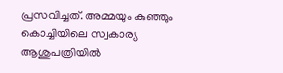പ്രസവിച്ചത്. അമ്മയും കുഞ്ഞും കൊച്ചിയിലെ സ്വകാര്യ ആശുപത്രിയിൽ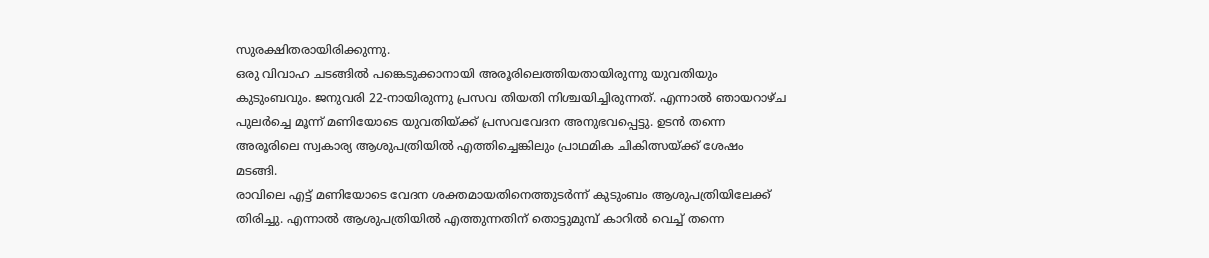സുരക്ഷിതരായിരിക്കുന്നു.
ഒരു വിവാഹ ചടങ്ങിൽ പങ്കെടുക്കാനായി അരൂരിലെത്തിയതായിരുന്നു യുവതിയും കുടുംബവും. ജനുവരി 22-നായിരുന്നു പ്രസവ തിയതി നിശ്ചയിച്ചിരുന്നത്. എന്നാൽ ഞായറാഴ്ച പുലർച്ചെ മൂന്ന് മണിയോടെ യുവതിയ്ക്ക് പ്രസവവേദന അനുഭവപ്പെട്ടു. ഉടൻ തന്നെ അരൂരിലെ സ്വകാര്യ ആശുപത്രിയിൽ എത്തിച്ചെങ്കിലും പ്രാഥമിക ചികിത്സയ്ക്ക് ശേഷം മടങ്ങി.
രാവിലെ എട്ട് മണിയോടെ വേദന ശക്തമായതിനെത്തുടർന്ന് കുടുംബം ആശുപത്രിയിലേക്ക് തിരിച്ചു. എന്നാൽ ആശുപത്രിയിൽ എത്തുന്നതിന് തൊട്ടുമുമ്പ് കാറിൽ വെച്ച് തന്നെ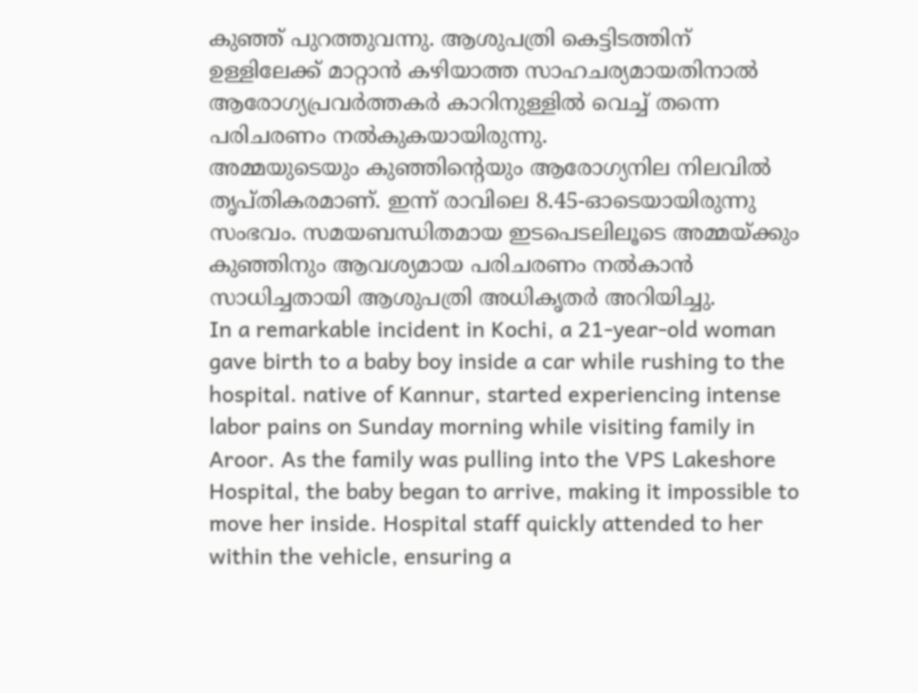കുഞ്ഞ് പുറത്തുവന്നു. ആശുപത്രി കെട്ടിടത്തിന് ഉള്ളിലേക്ക് മാറ്റാൻ കഴിയാത്ത സാഹചര്യമായതിനാൽ ആരോഗ്യപ്രവർത്തകർ കാറിനുള്ളിൽ വെച്ച് തന്നെ പരിചരണം നൽകുകയായിരുന്നു.
അമ്മയുടെയും കുഞ്ഞിന്റെയും ആരോഗ്യനില നിലവിൽ തൃപ്തികരമാണ്. ഇന്ന് രാവിലെ 8.45-ഓടെയായിരുന്നു സംഭവം. സമയബന്ധിതമായ ഇടപെടലിലൂടെ അമ്മയ്ക്കും കുഞ്ഞിനും ആവശ്യമായ പരിചരണം നൽകാൻ സാധിച്ചതായി ആശുപത്രി അധികൃതർ അറിയിച്ചു.
In a remarkable incident in Kochi, a 21-year-old woman gave birth to a baby boy inside a car while rushing to the hospital. native of Kannur, started experiencing intense labor pains on Sunday morning while visiting family in Aroor. As the family was pulling into the VPS Lakeshore Hospital, the baby began to arrive, making it impossible to move her inside. Hospital staff quickly attended to her within the vehicle, ensuring a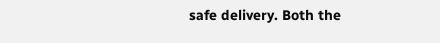safe delivery. Both the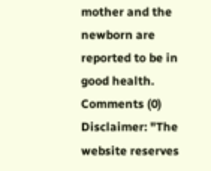mother and the newborn are reported to be in good health.
Comments (0)
Disclaimer: "The website reserves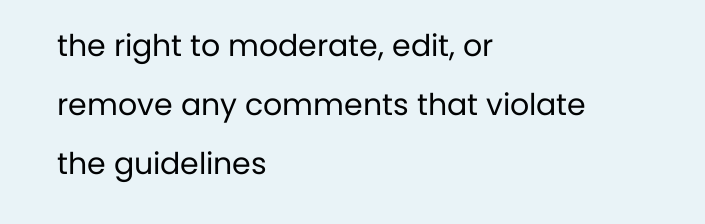the right to moderate, edit, or remove any comments that violate the guidelines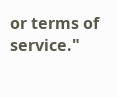or terms of service."